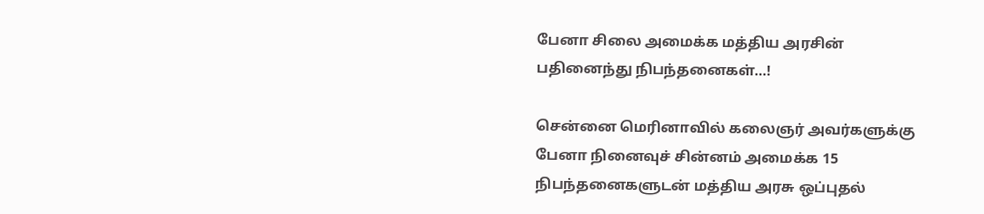பேனா சிலை அமைக்க மத்திய அரசின் பதினைந்து நிபந்தனைகள்…!

சென்னை மெரினாவில் கலைஞர் அவர்களுக்கு பேனா நினைவுச் சின்னம் அமைக்க 15 நிபந்தனைகளுடன் மத்திய அரசு ஒப்புதல்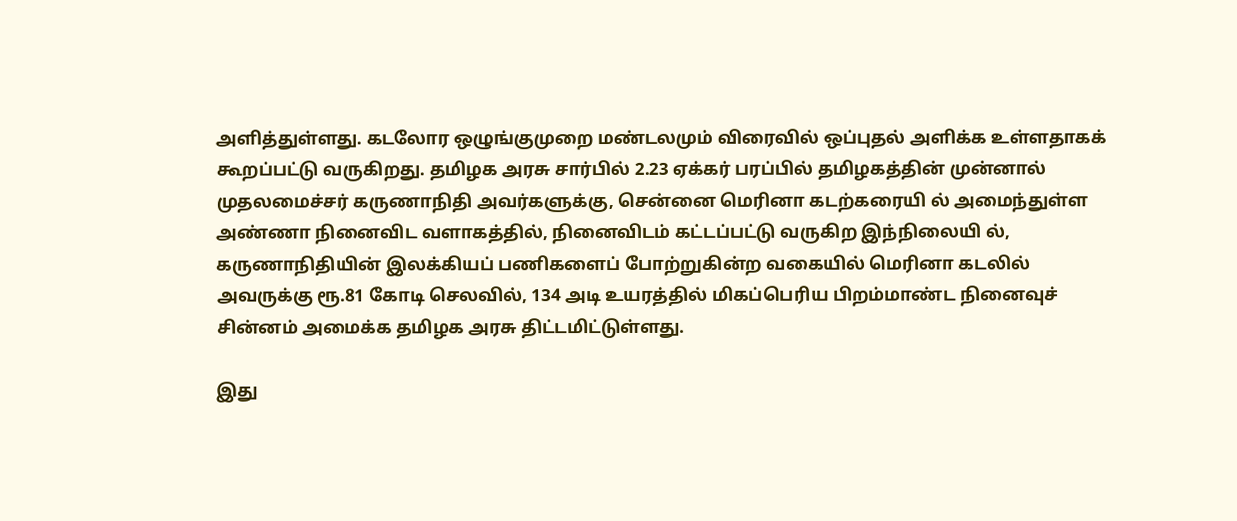அளித்துள்ளது. கடலோர ஒழுங்குமுறை மண்டலமும் விரைவில் ஒப்புதல் அளிக்க உள்ளதாகக் கூறப்பட்டு வருகிறது. தமிழக அரசு சார்பில் 2.23 ஏக்கர் பரப்பில் தமிழகத்தின் முன்னால் முதலமைச்சர் கருணாநிதி அவர்களுக்கு, சென்னை மெரினா கடற்கரையி ல் அமைந்துள்ள அண்ணா நினைவிட வளாகத்தில், நினைவிடம் கட்டப்பட்டு வருகிற இந்நிலையி ல், கருணாநிதியின் இலக்கியப் பணிகளைப் போற்றுகின்ற வகையில் மெரினா கடலில் அவருக்கு ரூ.81 கோடி செலவில், 134 அடி உயரத்தில் மிகப்பெரிய பிறம்மாண்ட நினைவுச் சின்னம் அமைக்க தமிழக அரசு திட்டமிட்டுள்ளது.

இது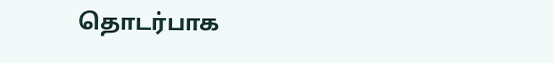தொடர்பாக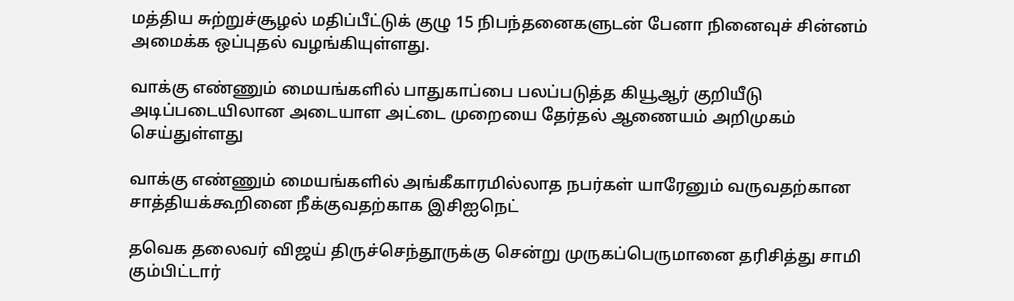மத்திய சுற்றுச்சூழல் மதிப்பீட்டுக் குழு 15 நிபந்தனைகளுடன் பேனா நினைவுச் சின்னம் அமைக்க ஒப்புதல் வழங்கியுள்ளது.

வாக்கு எண்ணும் மையங்களில் பாதுகாப்பை பலப்படுத்த கியூஆர் குறியீடு அடிப்படையிலான அடையாள அட்டை முறையை தேர்தல் ஆணையம் அறிமுகம் செய்துள்ளது

வாக்கு எண்ணும் மையங்களில் அங்கீகாரமில்லாத நபர்கள் யாரேனும் வருவதற்கான சாத்தியக்கூறினை நீக்குவதற்காக இசிஐநெட்

தவெக தலைவர் விஜய் திருச்செந்தூருக்கு சென்று முருகப்பெருமானை தரிசித்து சாமி கும்பிட்டார்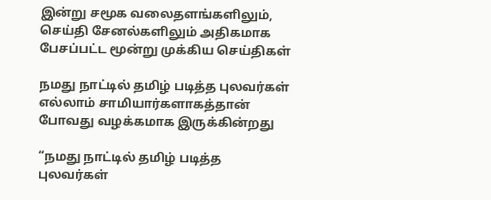இன்று சமூக வலைதளங்களிலும், செய்தி சேனல்களிலும் அதிகமாக பேசப்பட்ட மூன்று முக்கிய செய்திகள்

நமது நாட்டில் தமிழ் படித்த புலவர்கள் எல்லாம் சாமியார்களாகத்தான் போவது வழக்கமாக இருக்கின்றது

“நமது நாட்டில் தமிழ் படித்த புலவர்கள்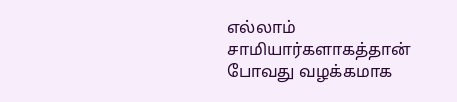எல்லாம் சாமியார்களாகத்தான் போவது வழக்கமாக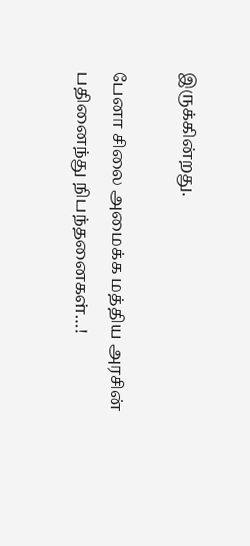இருக்கின்றது.

பேனா சிலை அமைக்க மத்திய அரசின் பதினைந்து நிபந்தனைகள்…!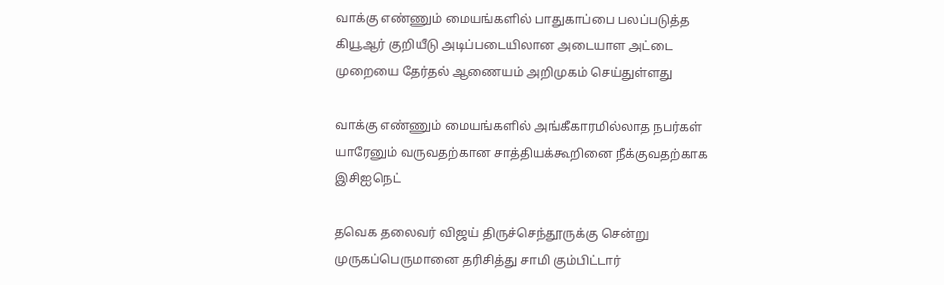வாக்கு எண்ணும் மையங்களில் பாதுகாப்பை பலப்படுத்த கியூஆர் குறியீடு அடிப்படையிலான அடையாள அட்டை முறையை தேர்தல் ஆணையம் அறிமுகம் செய்துள்ளது

வாக்கு எண்ணும் மையங்களில் அங்கீகாரமில்லாத நபர்கள் யாரேனும் வருவதற்கான சாத்தியக்கூறினை நீக்குவதற்காக இசிஐநெட்

தவெக தலைவர் விஜய் திருச்செந்தூருக்கு சென்று முருகப்பெருமானை தரிசித்து சாமி கும்பிட்டார்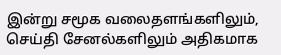இன்று சமூக வலைதளங்களிலும், செய்தி சேனல்களிலும் அதிகமாக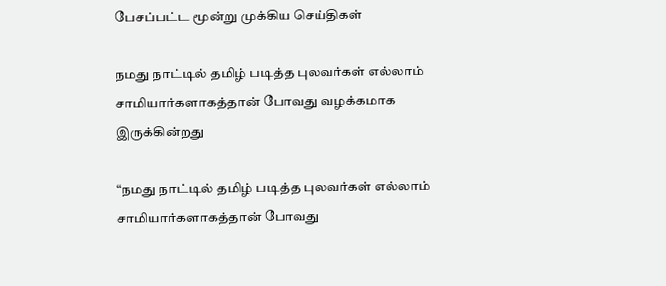பேசப்பட்ட மூன்று முக்கிய செய்திகள்

நமது நாட்டில் தமிழ் படித்த புலவர்கள் எல்லாம் சாமியார்களாகத்தான் போவது வழக்கமாக இருக்கின்றது

“நமது நாட்டில் தமிழ் படித்த புலவர்கள் எல்லாம் சாமியார்களாகத்தான் போவது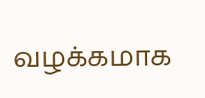வழக்கமாக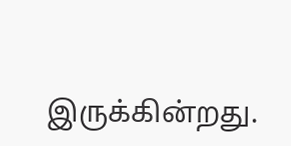இருக்கின்றது.